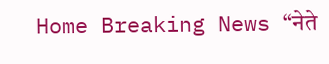Home Breaking News “नेते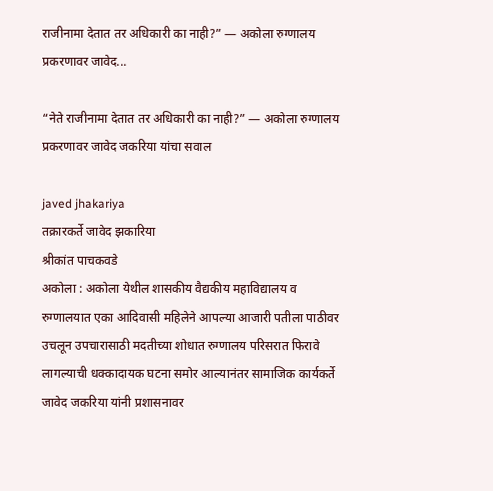राजीनामा देतात तर अधिकारी का नाही?” — अकोला रुग्णालय प्रकरणावर जावेद...

“नेते राजीनामा देतात तर अधिकारी का नाही?” — अकोला रुग्णालय प्रकरणावर जावेद जकरिया यांचा सवाल

javed jhakariya
तक्रारकर्ते जावेद झकारिया
श्रीकांत पाचकवडे
अकोला : अकोला येथील शासकीय वैद्यकीय महाविद्यालय व रुग्णालयात एका आदिवासी महिलेने आपल्या आजारी पतीला पाठीवर उचलून उपचारासाठी मदतीच्या शोधात रुग्णालय परिसरात फिरावे लागल्याची धक्कादायक घटना समोर आल्यानंतर सामाजिक कार्यकर्ते जावेद जकरिया यांनी प्रशासनावर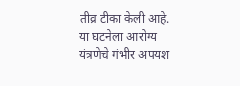तीव्र टीका केली आहे. या घटनेला आरोग्य यंत्रणेचे गंभीर अपयश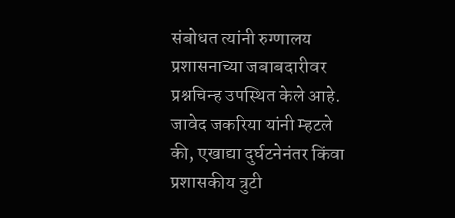संबोधत त्यांनी रुग्णालय प्रशासनाच्या जबाबदारीवर प्रश्नचिन्ह उपस्थित केले आहे.
जावेद जकरिया यांनी म्हटले की, एखाद्या दुर्घटनेनंतर किंवा प्रशासकीय त्रुटी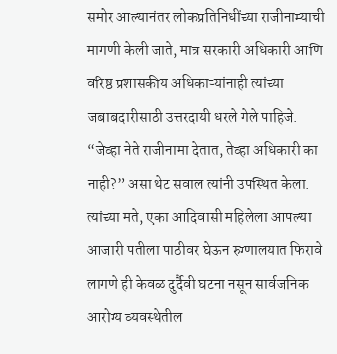समोर आल्यानंतर लोकप्रतिनिधींच्या राजीनाम्याची मागणी केली जाते, मात्र सरकारी अधिकारी आणि वरिष्ठ प्रशासकीय अधिकाऱ्यांनाही त्यांच्या जबाबदारीसाठी उत्तरदायी धरले गेले पाहिजे. “जेव्हा नेते राजीनामा देतात, तेव्हा अधिकारी का नाही?” असा थेट सवाल त्यांनी उपस्थित केला.
त्यांच्या मते, एका आदिवासी महिलेला आपल्या आजारी पतीला पाठीवर घेऊन रुग्णालयात फिरावे लागणे ही केवळ दुर्दैवी घटना नसून सार्वजनिक आरोग्य व्यवस्थेतील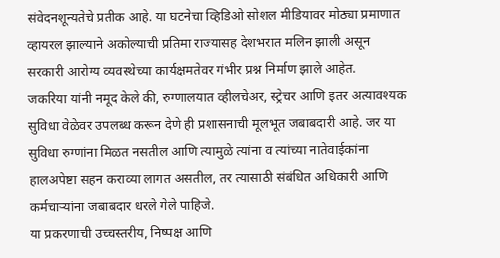संवेदनशून्यतेचे प्रतीक आहे. या घटनेचा व्हिडिओ सोशल मीडियावर मोठ्या प्रमाणात व्हायरल झाल्याने अकोल्याची प्रतिमा राज्यासह देशभरात मलिन झाली असून सरकारी आरोग्य व्यवस्थेच्या कार्यक्षमतेवर गंभीर प्रश्न निर्माण झाले आहेत.
जकरिया यांनी नमूद केले की, रुग्णालयात व्हीलचेअर, स्ट्रेचर आणि इतर अत्यावश्यक सुविधा वेळेवर उपलब्ध करून देणे ही प्रशासनाची मूलभूत जबाबदारी आहे. जर या सुविधा रुग्णांना मिळत नसतील आणि त्यामुळे त्यांना व त्यांच्या नातेवाईकांना हालअपेष्टा सहन कराव्या लागत असतील, तर त्यासाठी संबंधित अधिकारी आणि कर्मचाऱ्यांना जबाबदार धरले गेले पाहिजे.
या प्रकरणाची उच्चस्तरीय, निष्पक्ष आणि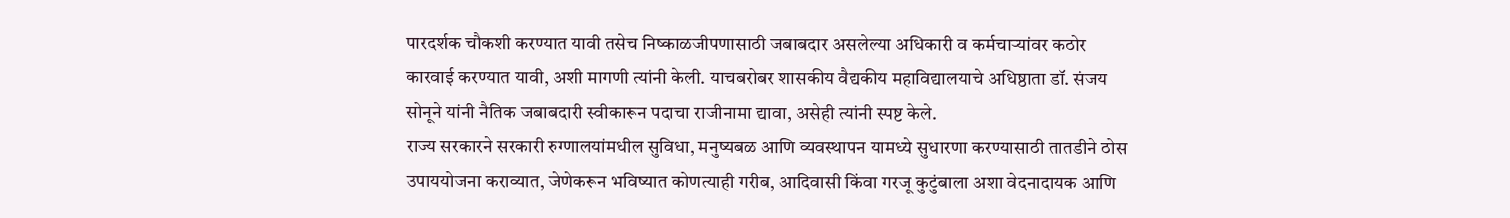पारदर्शक चौकशी करण्यात यावी तसेच निष्काळजीपणासाठी जबाबदार असलेल्या अधिकारी व कर्मचाऱ्यांवर कठोर कारवाई करण्यात यावी, अशी मागणी त्यांनी केली. याचबरोबर शासकीय वैद्यकीय महाविद्यालयाचे अधिष्ठाता डॉ. संजय सोनूने यांनी नैतिक जबाबदारी स्वीकारून पदाचा राजीनामा द्यावा, असेही त्यांनी स्पष्ट केले.
राज्य सरकारने सरकारी रुग्णालयांमधील सुविधा, मनुष्यबळ आणि व्यवस्थापन यामध्ये सुधारणा करण्यासाठी तातडीने ठोस उपाययोजना कराव्यात, जेणेकरून भविष्यात कोणत्याही गरीब, आदिवासी किंवा गरजू कुटुंबाला अशा वेदनादायक आणि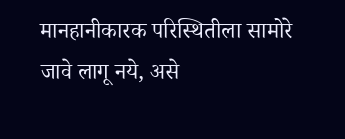मानहानीकारक परिस्थितीला सामोरे जावे लागू नये, असे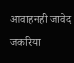आवाहनही जावेद जकरिया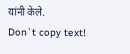यांनी केले.
Don`t copy text!